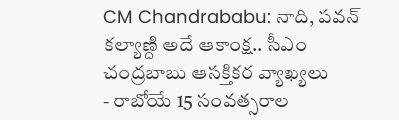CM Chandrababu: నాది, పవన్ కల్యాణ్ది అదే ఆకాంక్ష.. సీఎం చంద్రబాబు ఆసక్తికర వ్యాఖ్యలు
- రాబోయే 15 సంవత్సరాల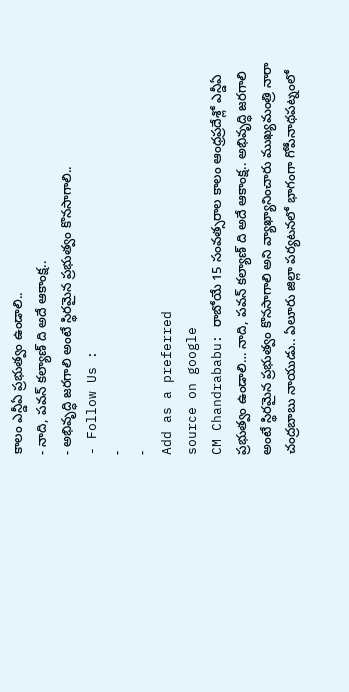కాలం ఎన్డీఏ ప్రభుత్వం ఉండాలి..
- నాది, పవన్ కల్యాణ్ ది అదే ఆకాంక్ష..
- అభివృద్ధి జరగాలి అంటే స్థిరమైన ప్రభుత్వం కొనసాగాలి..
- Follow Us :
-
-
Add as a preferred
source on google
CM Chandrababu: రాబోయే 15 సంవత్సరాల కాలం ఆంధ్రప్రదేశ్లో ఎన్డీఏ ప్రభుత్వం ఉండాలి… నాది, పవన్ కల్యాణ్ ది అదే ఆకాంక్ష.. అభివృద్ధి జరగాలి అంటే స్థిరమైన ప్రభుత్వం కొనసాగాలి అని వ్యాఖ్యానించారు ముఖ్యమంత్రి నారా చంద్రబాబు నాయుడు.. ఏలూరు జిల్లా పర్యటనలో భాగంగా గోపీనాథపట్నంలో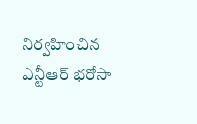నిర్వహించిన ఎన్టీఆర్ భరోసా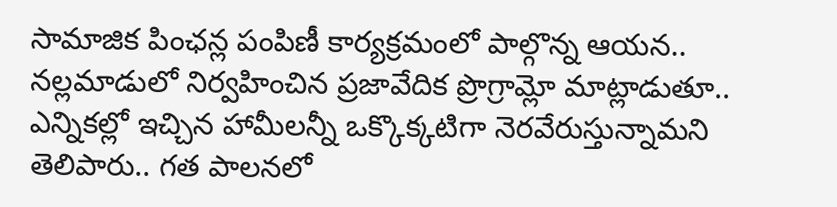సామాజిక పింఛన్ల పంపిణీ కార్యక్రమంలో పాల్గొన్న ఆయన.. నల్లమాడులో నిర్వహించిన ప్రజావేదిక ప్రొగ్రామ్లో మాట్లాడుతూ.. ఎన్నికల్లో ఇచ్చిన హామీలన్నీ ఒక్కొక్కటిగా నెరవేరుస్తున్నామని తెలిపారు.. గత పాలనలో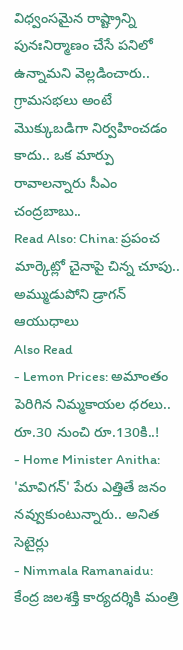విధ్వంసమైన రాష్ట్రాన్ని పునఃనిర్మాణం చేసే పనిలో ఉన్నామని వెల్లడించారు.. గ్రామసభలు అంటే మొక్కుబడిగా నిర్వహించడం కాదు.. ఒక మార్పు రావాలన్నారు సీఎం చంద్రబాబు..
Read Also: China: ప్రపంచ మార్కెట్లో చైనాపై చిన్న చూపు.. అమ్ముడుపోని డ్రాగన్ ఆయుధాలు
Also Read
- Lemon Prices: అమాంతం పెరిగిన నిమ్మకాయల ధరలు.. రూ.30 నుంచి రూ.130కి..!
- Home Minister Anitha: 'మావిగన్' పేరు ఎత్తితే జనం నవ్వుకుంటున్నారు.. అనిత సెటైర్లు
- Nimmala Ramanaidu: కేంద్ర జలశక్తి కార్యదర్శికి మంత్రి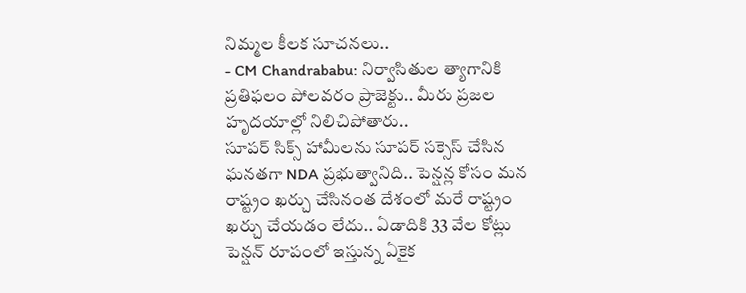నిమ్మల కీలక సూచనలు..
- CM Chandrababu: నిర్వాసితుల త్యాగానికి ప్రతిఫలం పోలవరం ప్రాజెక్టు.. మీరు ప్రజల హృదయాల్లో నిలిచిపోతారు..
సూపర్ సిక్స్ హామీలను సూపర్ సక్సెస్ చేసిన ఘనతగా NDA ప్రభుత్వానిది.. పెన్షన్ల కోసం మన రాష్ట్రం ఖర్చు చేసినంత దేశంలో మరే రాష్ట్రం ఖర్చు చేయడం లేదు.. ఏడాదికి 33 వేల కోట్లు పెన్షన్ రూపంలో ఇస్తున్న ఏకైక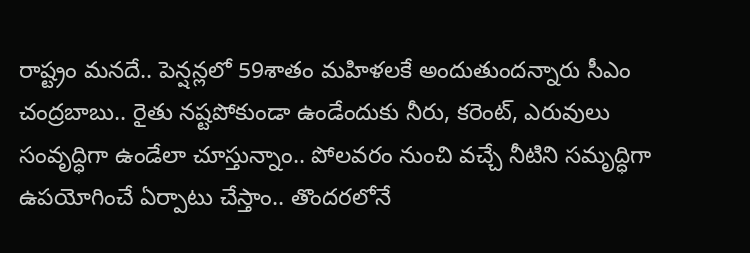రాష్ట్రం మనదే.. పెన్షన్లలో 59శాతం మహిళలకే అందుతుందన్నారు సీఎం చంద్రబాబు.. రైతు నష్టపోకుండా ఉండేందుకు నీరు, కరెంట్, ఎరువులు సంవృద్ధిగా ఉండేలా చూస్తున్నాం.. పోలవరం నుంచి వచ్చే నీటిని సమృద్ధిగా ఉపయోగించే ఏర్పాటు చేస్తాం.. తొందరలోనే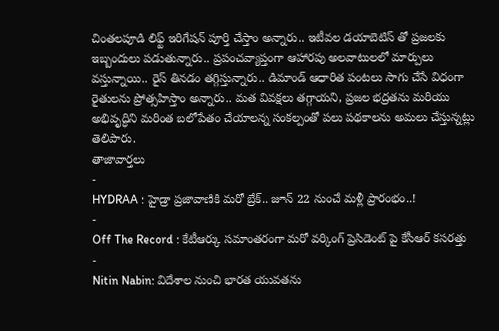చింతలపూడి లిఫ్ట్ ఇరిగేషన్ పూర్తి చేస్తాం అన్నారు.. ఇటీవల డయాబెటిస్ తో ప్రజలకు ఇబ్బందులు పడుతున్నారు.. ప్రపంచవ్యాప్తంగా ఆహారపు అలవాటులలో మార్పులు వస్తున్నాయి.. రైస్ తినడం తగ్గిస్తున్నారు.. డిమాండ్ ఆధారిత పంటలు సాగు చేసే విధంగా రైతులను ప్రోత్సహిస్తాం అన్నారు.. మత వివక్షలు తగ్గాయని, ప్రజల భద్రతను మరియు అభివృద్ధిని మరింత బలోపేతం చేయాలన్న సంకల్పంతో పలు పథకాలను అమలు చేస్తున్నట్లు తెలిపారు.
తాజావార్తలు
-
HYDRAA : హైడ్రా ప్రజావాణికి మరో బ్రేక్.. జూన్ 22 నుంచే మళ్లీ ప్రారంభం..!
-
Off The Record : కేటీఆర్కు సమాంతరంగా మరో వర్కింగ్ ప్రెసిడెంట్ పై కేసీఆర్ కసరత్తు
-
Nitin Nabin: విదేశాల నుంచి భారత యువతను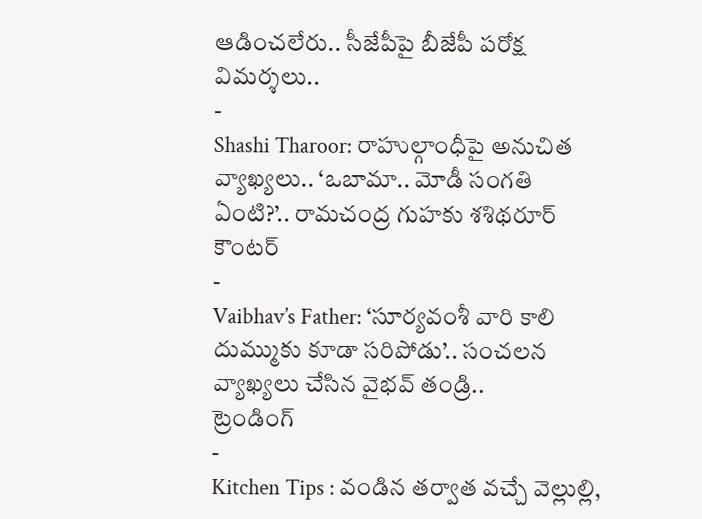ఆడించలేరు.. సీజేపీపై బీజేపీ పరోక్ష విమర్శలు..
-
Shashi Tharoor: రాహుల్గాంధీపై అనుచిత వ్యాఖ్యలు.. ‘ఒబామా.. మోడీ సంగతి ఏంటి?’.. రామచంద్ర గుహకు శశిథరూర్ కౌంటర్
-
Vaibhav’s Father: ‘సూర్యవంశీ వారి కాలి దుమ్ముకు కూడా సరిపోడు’.. సంచలన వ్యాఖ్యలు చేసిన వైభవ్ తండ్రి..
ట్రెండింగ్
-
Kitchen Tips : వండిన తర్వాత వచ్చే వెల్లుల్లి,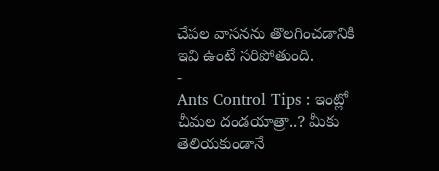చేపల వాసనను తొలగించడానికి ఇవి ఉంటే సరిపోతుంది.
-
Ants Control Tips : ఇంట్లో చీమల దండయాత్రా..? మీకు తెలియకుండానే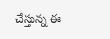చేస్తున్న ఈ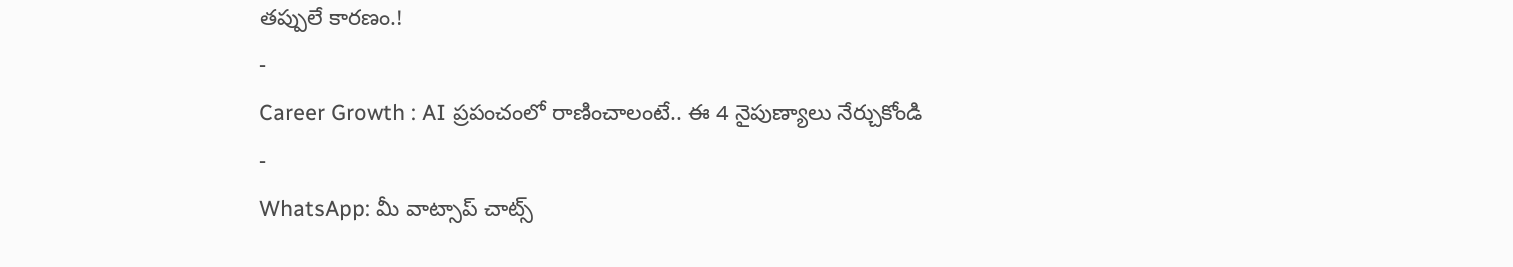తప్పులే కారణం.!
-
Career Growth : AI ప్రపంచంలో రాణించాలంటే.. ఈ 4 నైపుణ్యాలు నేర్చుకోండి
-
WhatsApp: మీ వాట్సాప్ చాట్స్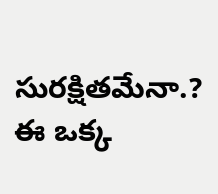సురక్షితమేనా.? ఈ ఒక్క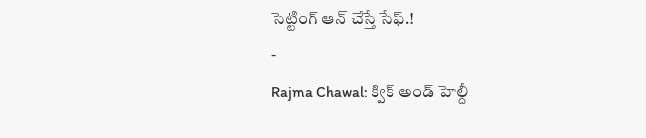సెట్టింగ్ ఆన్ చేస్తే సేఫ్.!
-
Rajma Chawal: క్విక్ అండ్ హెల్దీ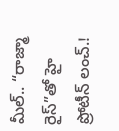మీల్.. “రాజ్మా రైస్”తో హై ప్రోటీన్ లంచ్.!